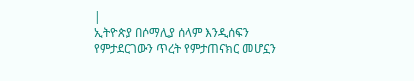|
ኢትዮጵያ በሶማሊያ ሰላም እንዲሰፍን የምታደርገውን ጥረት የምታጠናክር መሆኗን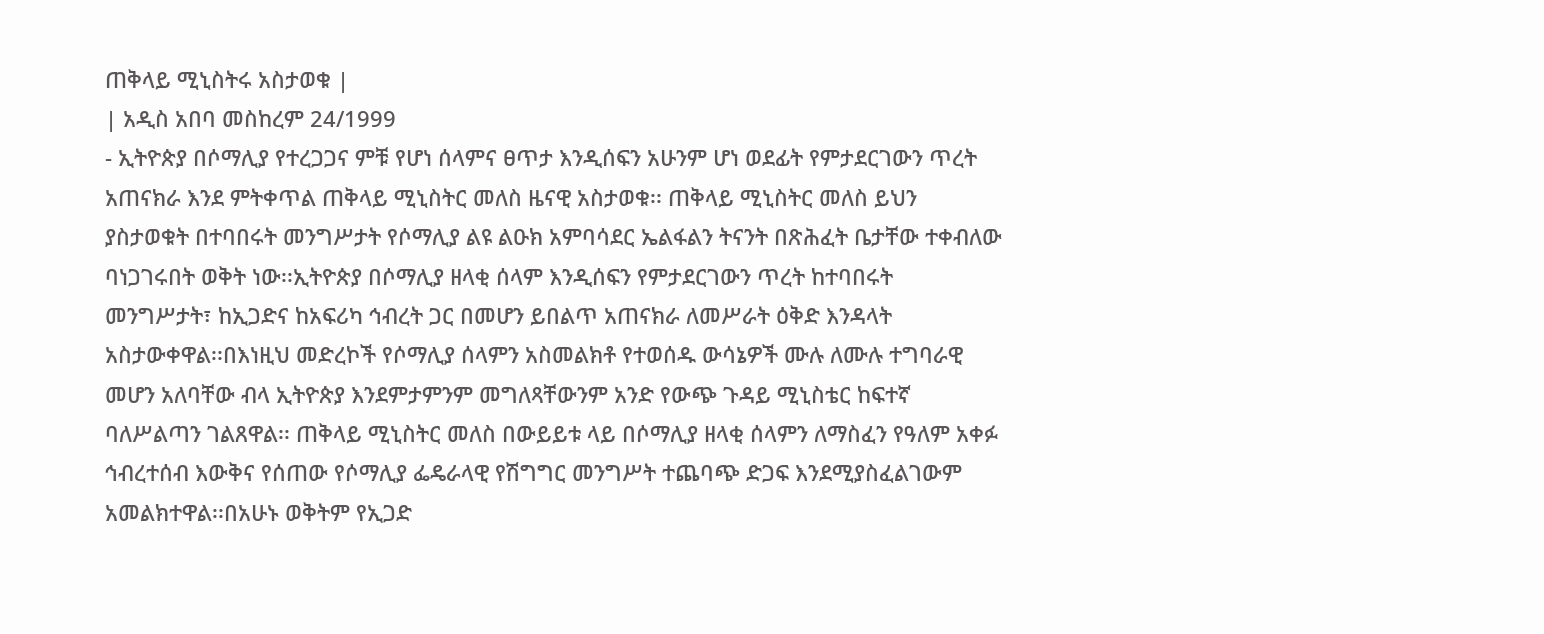ጠቅላይ ሚኒስትሩ አስታወቁ |
| አዲስ አበባ መስከረም 24/1999
- ኢትዮጵያ በሶማሊያ የተረጋጋና ምቹ የሆነ ሰላምና ፀጥታ እንዲሰፍን አሁንም ሆነ ወደፊት የምታደርገውን ጥረት አጠናክራ እንደ ምትቀጥል ጠቅላይ ሚኒስትር መለስ ዜናዊ አስታወቁ፡፡ ጠቅላይ ሚኒስትር መለስ ይህን ያስታወቁት በተባበሩት መንግሥታት የሶማሊያ ልዩ ልዑክ አምባሳደር ኤልፋልን ትናንት በጽሕፈት ቤታቸው ተቀብለው ባነጋገሩበት ወቅት ነው፡፡ኢትዮጵያ በሶማሊያ ዘላቂ ሰላም እንዲሰፍን የምታደርገውን ጥረት ከተባበሩት መንግሥታት፣ ከኢጋድና ከአፍሪካ ኅብረት ጋር በመሆን ይበልጥ አጠናክራ ለመሥራት ዕቅድ እንዳላት አስታውቀዋል፡፡በእነዚህ መድረኮች የሶማሊያ ሰላምን አስመልክቶ የተወሰዱ ውሳኔዎች ሙሉ ለሙሉ ተግባራዊ መሆን አለባቸው ብላ ኢትዮጵያ እንደምታምንም መግለጻቸውንም አንድ የውጭ ጉዳይ ሚኒስቴር ከፍተኛ ባለሥልጣን ገልጸዋል፡፡ ጠቅላይ ሚኒስትር መለስ በውይይቱ ላይ በሶማሊያ ዘላቂ ሰላምን ለማስፈን የዓለም አቀፉ ኅብረተሰብ እውቅና የሰጠው የሶማሊያ ፌዴራላዊ የሽግግር መንግሥት ተጨባጭ ድጋፍ እንደሚያስፈልገውም አመልክተዋል፡፡በአሁኑ ወቅትም የኢጋድ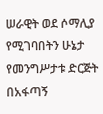ሠራዊት ወደ ሶማሊያ የሚገባበትን ሁኔታ የመንግሥታቱ ድርጅት በአፋጣኝ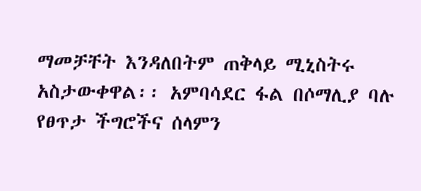ማመቻቸት እንዳለበትም ጠቅላይ ሚኒስትሩ አስታውቀዋል፡፡ አምባሳደር ፋል በሶማሊያ ባሉ የፀጥታ ችግሮችና ሰላምን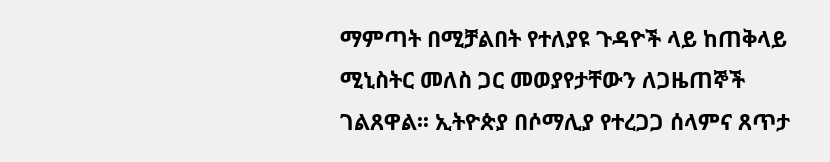ማምጣት በሚቻልበት የተለያዩ ጉዳዮች ላይ ከጠቅላይ ሚኒስትር መለስ ጋር መወያየታቸውን ለጋዜጠኞች ገልጸዋል፡፡ ኢትዮጵያ በሶማሊያ የተረጋጋ ሰላምና ጸጥታ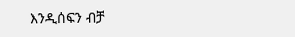እንዲሰፍን ብቻ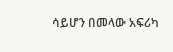ሳይሆን በመላው አፍሪካ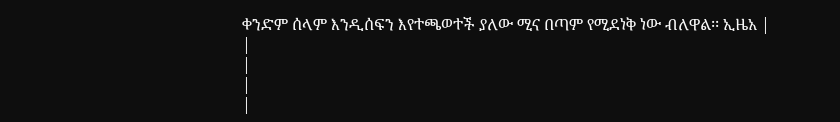ቀንድም ሰላም እንዲሰፍን እየተጫወተች ያለው ሚና በጣም የሚደነቅ ነው ብለዋል፡፡ ኢዜአ |
|
|
|
|